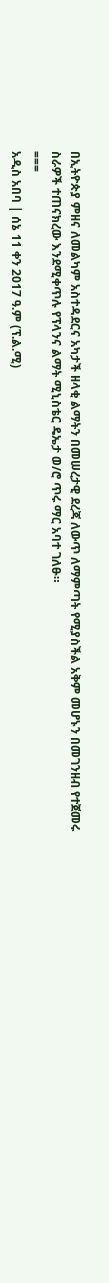በኢትዮጵያ ምዘና ለመልካም አስተዳደርና አካታች ዘላቂ ልማትን በመሠረታዊ ደረጃ ለውጥ ለማምጣት የሚያስችል አቅም መሆኑን በመገንዘብ የተጀመሩ ስራዎች ተጠናክረው እንደሚቀጥሉ የፕላንና ልማት ሚኒስቴር ዴኤታ ወ/ሮ ጥሩ ማር አባተ ገለፁ።
===
አዲስ አበባ | ሰኔ 11 ቀን 2017 ዓ.ም (ፕ.ል.ሚ)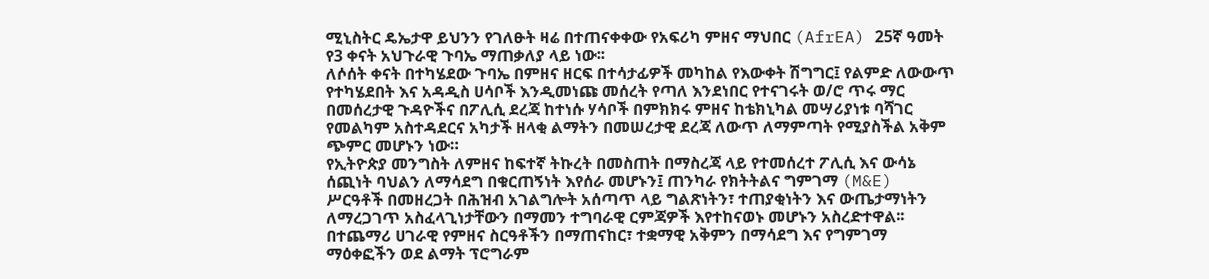ሚኒስትር ዴኤታዋ ይህንን የገለፁት ዛሬ በተጠናቀቀው የአፍሪካ ምዘና ማህበር (AfrEA) 25ኛ ዓመት የ3 ቀናት አህጉራዊ ጉባኤ ማጠቃለያ ላይ ነው፡፡
ለሶሰት ቀናት በተካሄደው ጉባኤ በምዘና ዘርፍ በተሳታፊዎች መካከል የእውቀት ሽግግር፤ የልምድ ለውውጥ የተካሄደበት እና አዳዲስ ሀሳቦች እንዲመነጩ መሰረት የጣለ እንደነበር የተናገሩት ወ/ሮ ጥሩ ማር በመሰረታዊ ጉዳዮችና በፖሊሲ ደረጃ ከተነሱ ሃሳቦች በምክክሩ ምዘና ከቴክኒካል መሣሪያነቱ ባሻገር የመልካም አስተዳደርና አካታች ዘላቂ ልማትን በመሠረታዊ ደረጃ ለውጥ ለማምጣት የሚያስችል አቅም ጭምር መሆኑን ነው።
የኢትዮጵያ መንግስት ለምዘና ከፍተኛ ትኩረት በመስጠት በማስረጃ ላይ የተመሰረተ ፖሊሲ እና ውሳኔ ሰጪነት ባህልን ለማሳደግ በቁርጠኝነት እየሰራ መሆኑን፤ ጠንካራ የክትትልና ግምገማ (M&E) ሥርዓቶች በመዘረጋት በሕዝብ አገልግሎት አሰጣጥ ላይ ግልጽነትን፣ ተጠያቂነትን እና ውጤታማነትን ለማረጋገጥ አስፈላጊነታቸውን በማመን ተግባራዊ ርምጃዎች እየተከናወኑ መሆኑን አስረድተዋል፡፡
በተጨማሪ ሀገራዊ የምዘና ስርዓቶችን በማጠናከር፣ ተቋማዊ አቅምን በማሳደግ እና የግምገማ ማዕቀፎችን ወደ ልማት ፕሮግራም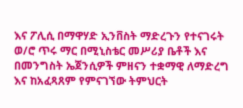እና ፖሊሲ በማዋሃድ ኢንቨስት ማድረጉን የተናገሩት ወ/ሮ ጥሩ ማር በሚኒስቴር መሥሪያ ቤቶች እና በመንግስት ኤጀንሲዎች ምዘናን ተቋማዊ ለማድረግ እና ከአፈጻጸም የምናገኘው ትምህርት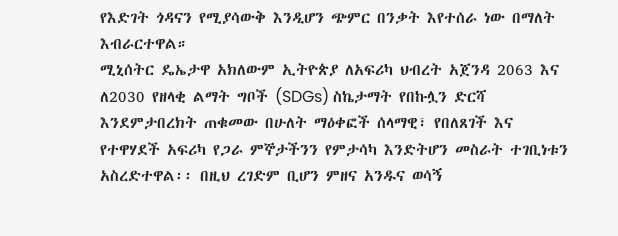የእድገት ጎዳናን የሚያሳውቅ እንዲሆን ጭምር በንቃት እየተሰራ ነው በማለት እብራርተዋል።
ሚኒሰትር ዴኤታዋ አክለውም ኢትዮጵያ ለአፍሪካ ህብረት አጀንዳ 2063 እና ለ2030 የዘላቂ ልማት ግቦች (SDGs) ስኬታማት የበኩሏን ድርሻ እንደምታበረክት ጠቁመው በሁለት ማዕቀፎች ሰላማዊ፣ የበለጸገች እና የተዋሃደች አፍሪካ የጋራ ምኞታችንን የምታሳካ እንድትሆን መስራት ተገቢነቱን አስረድተዋል፡፡ በዚህ ረገድም ቢሆን ምዘና አንዱና ወሳኝ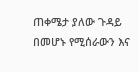ጠቀሜታ ያለው ጉዳይ በመሆኑ የሚሰራውን እና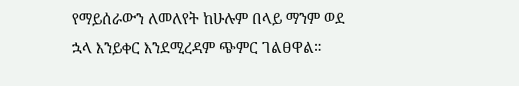የማይሰራውን ለመለየት ከሁሉም በላይ ማንም ወደ ኋላ እንይቀር እንደሚረዳም ጭምር ገልፀዋል።